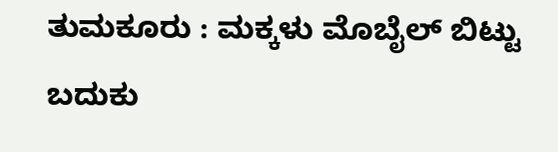ತುಮಕೂರು : ಮಕ್ಕಳು ಮೊಬೈಲ್ ಬಿಟ್ಟು ಬದುಕು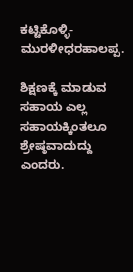ಕಟ್ಟಿಕೊಳ್ಳಿ-ಮುರಳೀಧರಹಾಲಪ್ಪ.

ಶಿಕ್ಷಣಕ್ಕೆ ಮಾಡುವ ಸಹಾಯ ಎಲ್ಲ ಸಹಾಯಕ್ಕಿಂತಲೂ ಶ್ರೇಷ್ಠವಾದುದ್ದು ಎಂದರು.